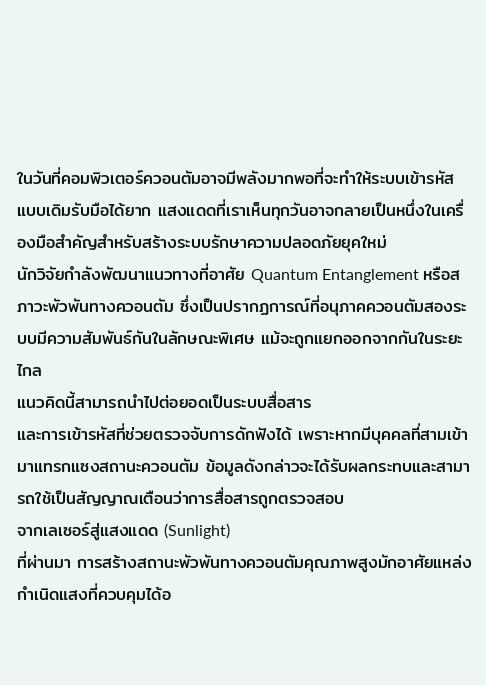ในวันที่คอมพิวเตอร์ควอนตัมอาจมีพลังมากพอที่จะทำให้ระบบเข้ารหัสแบบเดิมรับมือได้ยาก แสงแดดที่เราเห็นทุกวันอาจกลายเป็นหนึ่งในเครื่องมือสำคัญสำหรับสร้างระบบรักษาความปลอดภัยยุคใหม่
นักวิจัยกำลังพัฒนาแนวทางที่อาศัย Quantum Entanglement หรือสภาวะพัวพันทางควอนตัม ซึ่งเป็นปรากฏการณ์ที่อนุภาคควอนตัมสองระบบมีความสัมพันธ์กันในลักษณะพิเศษ แม้จะถูกแยกออกจากกันในระยะไกล
แนวคิดนี้สามารถนำไปต่อยอดเป็นระบบสื่อสาร
และการเข้ารหัสที่ช่วยตรวจจับการดักฟังได้ เพราะหากมีบุคคลที่สามเข้ามาแทรกแซงสถานะควอนตัม ข้อมูลดังกล่าวจะได้รับผลกระทบและสามารถใช้เป็นสัญญาณเตือนว่าการสื่อสารถูกตรวจสอบ
จากเลเซอร์สู่แสงแดด (Sunlight)
ที่ผ่านมา การสร้างสถานะพัวพันทางควอนตัมคุณภาพสูงมักอาศัยแหล่งกำเนิดแสงที่ควบคุมได้อ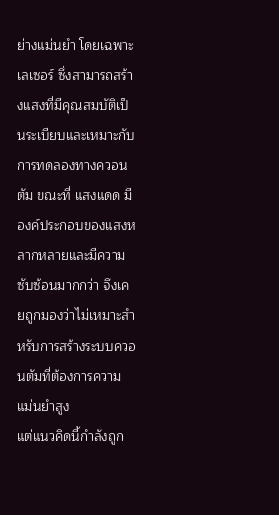ย่างแม่นยำ โดยเฉพาะเลเซอร์ ซึ่งสามารถสร้างแสงที่มีคุณสมบัติเป็นระเบียบและเหมาะกับการทดลองทางควอนตัม ขณะที่ แสงแดด มีองค์ประกอบของแสงหลากหลายและมีความซับซ้อนมากกว่า จึงเคยถูกมองว่าไม่เหมาะสำหรับการสร้างระบบควอนตัมที่ต้องการความแม่นยำสูง
แต่แนวคิดนี้กำลังถูก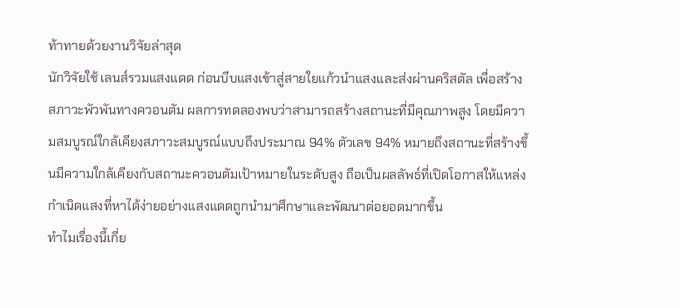ท้าทายด้วยงานวิจัยล่าสุด
นักวิจัยใช้ เลนส์รวมแสงแดด ก่อนบีบแสงเข้าสู่สายใยแก้วนำแสงและส่งผ่านคริสตัล เพื่อสร้างสภาวะพัวพันทางควอนตัม ผลการทดลองพบว่าสามารถสร้างสถานะที่มีคุณภาพสูง โดยมีความสมบูรณ์ใกล้เคียงสภาวะสมบูรณ์แบบถึงประมาณ 94% ตัวเลข 94% หมายถึงสถานะที่สร้างขึ้นมีความใกล้เคียงกับสถานะควอนตัมเป้าหมายในระดับสูง ถือเป็นผลลัพธ์ที่เปิดโอกาสให้แหล่งกำเนิดแสงที่หาได้ง่ายอย่างแสงแดดถูกนำมาศึกษาและพัฒนาต่อยอดมากขึ้น
ทำไมเรื่องนี้เกี่ย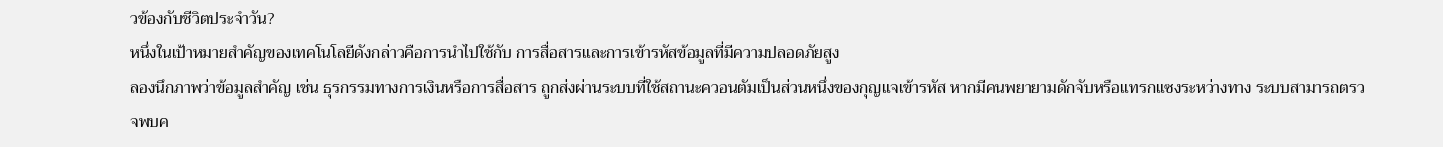วข้องกับชีวิตประจำวัน?
หนึ่งในเป้าหมายสำคัญของเทคโนโลยีดังกล่าวคือการนำไปใช้กับ การสื่อสารและการเข้ารหัสข้อมูลที่มีความปลอดภัยสูง
ลองนึกภาพว่าข้อมูลสำคัญ เช่น ธุรกรรมทางการเงินหรือการสื่อสาร ถูกส่งผ่านระบบที่ใช้สถานะควอนตัมเป็นส่วนหนึ่งของกุญแจเข้ารหัส หากมีคนพยายามดักจับหรือแทรกแซงระหว่างทาง ระบบสามารถตรวจพบค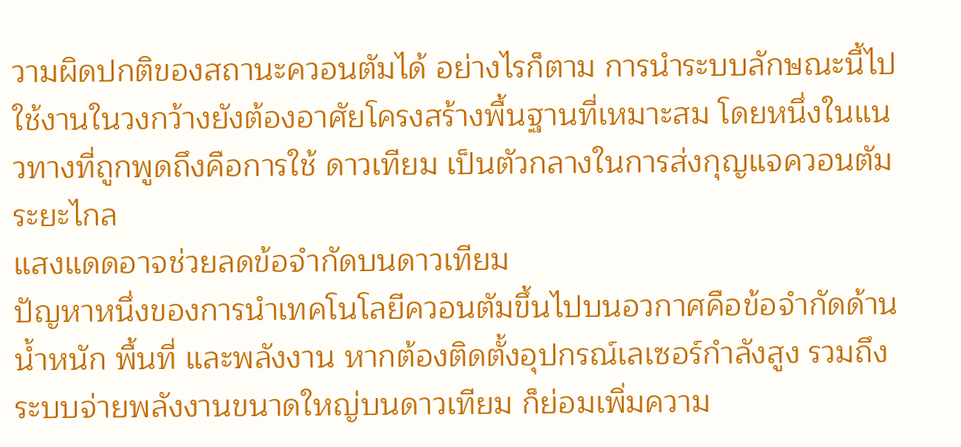วามผิดปกติของสถานะควอนตัมได้ อย่างไรก็ตาม การนำระบบลักษณะนี้ไปใช้งานในวงกว้างยังต้องอาศัยโครงสร้างพื้นฐานที่เหมาะสม โดยหนึ่งในแนวทางที่ถูกพูดถึงคือการใช้ ดาวเทียม เป็นตัวกลางในการส่งกุญแจควอนตัมระยะไกล
แสงแดดอาจช่วยลดข้อจำกัดบนดาวเทียม
ปัญหาหนึ่งของการนำเทคโนโลยีควอนตัมขึ้นไปบนอวกาศคือข้อจำกัดด้าน น้ำหนัก พื้นที่ และพลังงาน หากต้องติดตั้งอุปกรณ์เลเซอร์กำลังสูง รวมถึงระบบจ่ายพลังงานขนาดใหญ่บนดาวเทียม ก็ย่อมเพิ่มความ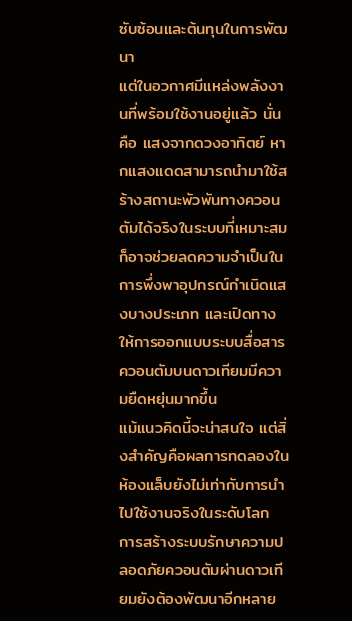ซับซ้อนและต้นทุนในการพัฒนา
แต่ในอวกาศมีแหล่งพลังงานที่พร้อมใช้งานอยู่แล้ว นั่นคือ แสงจากดวงอาทิตย์ หากแสงแดดสามารถนำมาใช้สร้างสถานะพัวพันทางควอนตัมได้จริงในระบบที่เหมาะสม ก็อาจช่วยลดความจำเป็นในการพึ่งพาอุปกรณ์กำเนิดแสงบางประเภท และเปิดทางให้การออกแบบระบบสื่อสารควอนตัมบนดาวเทียมมีความยืดหยุ่นมากขึ้น
แม้แนวคิดนี้จะน่าสนใจ แต่สิ่งสำคัญคือผลการทดลองในห้องแล็บยังไม่เท่ากับการนำไปใช้งานจริงในระดับโลก การสร้างระบบรักษาความปลอดภัยควอนตัมผ่านดาวเทียมยังต้องพัฒนาอีกหลาย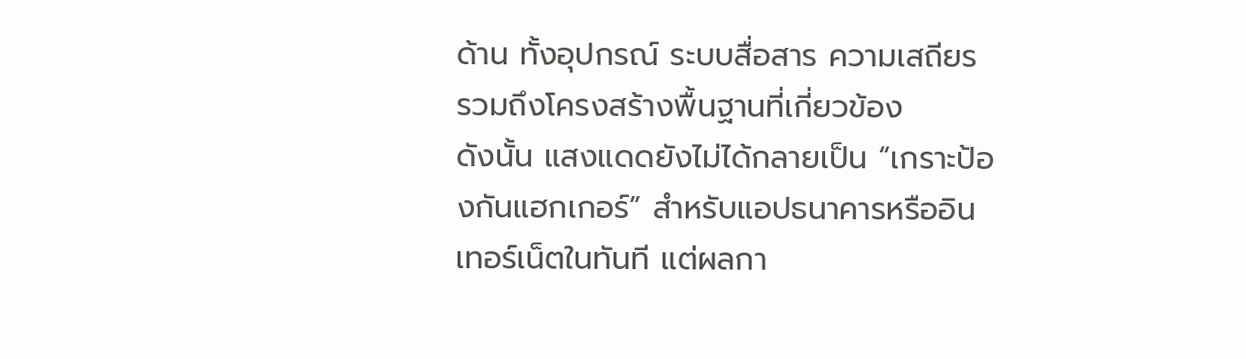ด้าน ทั้งอุปกรณ์ ระบบสื่อสาร ความเสถียร รวมถึงโครงสร้างพื้นฐานที่เกี่ยวข้อง
ดังนั้น แสงแดดยังไม่ได้กลายเป็น “เกราะป้องกันแฮกเกอร์” สำหรับแอปธนาคารหรืออินเทอร์เน็ตในทันที แต่ผลกา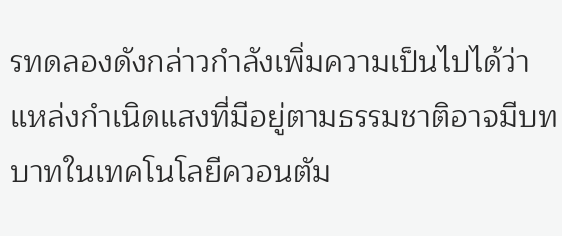รทดลองดังกล่าวกำลังเพิ่มความเป็นไปได้ว่า แหล่งกำเนิดแสงที่มีอยู่ตามธรรมชาติอาจมีบทบาทในเทคโนโลยีควอนตัม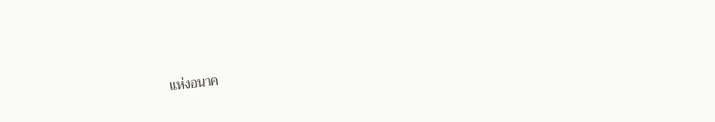แห่งอนาค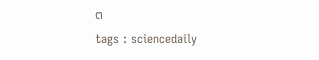ต
tags : sciencedaily